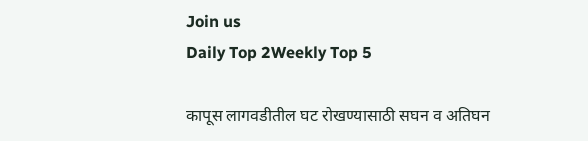Join us
Daily Top 2Weekly Top 5

कापूस लागवडीतील घट रोखण्यासाठी सघन व अतिघन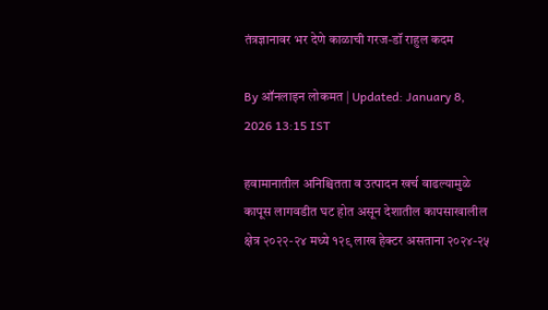तंत्रज्ञानावर भर देणे काळाची गरज-डॉ राहुल कदम

By ऑनलाइन लोकमत | Updated: January 8, 2026 13:15 IST

हवामानातील अनिश्चितता व उत्पादन खर्च वाढल्यामुळे कापूस लागवडीत घट होत असून देशातील कापसाखालील क्षेत्र २०२२-२४ मध्ये १२९ लाख हेक्टर असताना २०२४-२५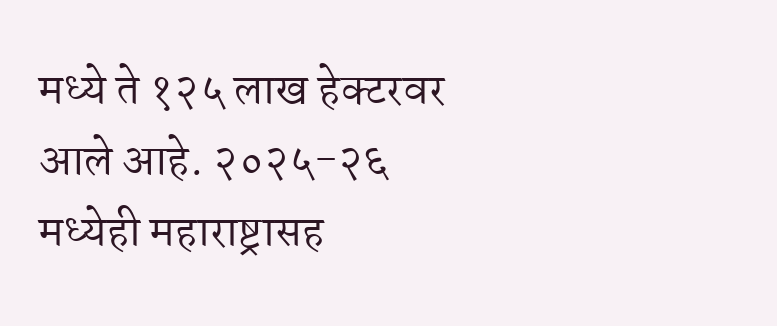मध्ये ते १२५ लाख हेक्टरवर आले आहे. २०२५-२६ मध्येही महाराष्ट्रासह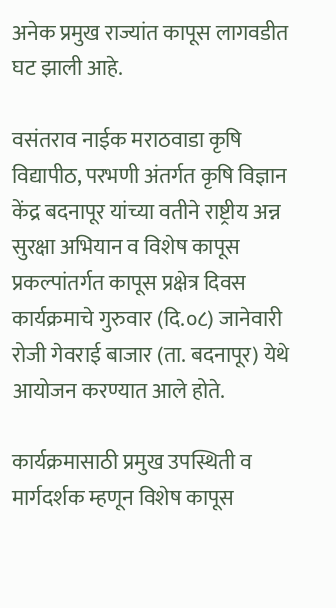अनेक प्रमुख राज्यांत कापूस लागवडीत घट झाली आहे.

वसंतराव नाईक मराठवाडा कृषि विद्यापीठ, परभणी अंतर्गत कृषि विज्ञान केंद्र बदनापूर यांच्या वतीने राष्ट्रीय अन्न सुरक्षा अभियान व विशेष कापूस प्रकल्पांतर्गत कापूस प्रक्षेत्र दिवस कार्यक्रमाचे गुरुवार (दि.०८) जानेवारी रोजी गेवराई बाजार (ता. बदनापूर) येथे आयोजन करण्यात आले होते.

कार्यक्रमासाठी प्रमुख उपस्थिती व मार्गदर्शक म्हणून विशेष कापूस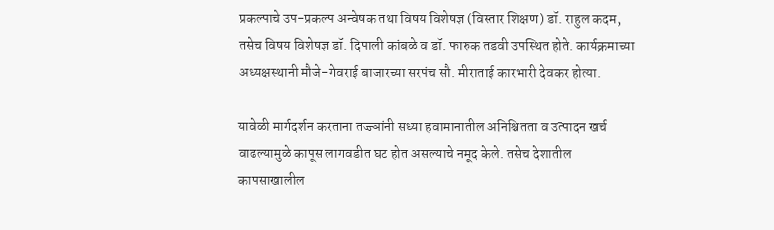प्रकल्पाचे उप-प्रकल्प अन्वेषक तथा विषय विशेषज्ञ (विस्तार शिक्षण) डॉ. राहुल कदम, तसेच विषय विशेषज्ञ डॉ. दिपाली कांबळे व डॉ. फारुक तडवी उपस्थित होते. कार्यक्रमाच्या अध्यक्षस्थानी मौजे-गेवराई बाजारच्या सरपंच सौ. मीराताई कारभारी देवकर होत्या.

यावेळी मार्गदर्शन करताना तज्ज्ञांनी सध्या हवामानातील अनिश्चितता व उत्पादन खर्च वाढल्यामुळे कापूस लागवडीत घट होत असल्याचे नमूद केले. तसेच देशातील कापसाखालील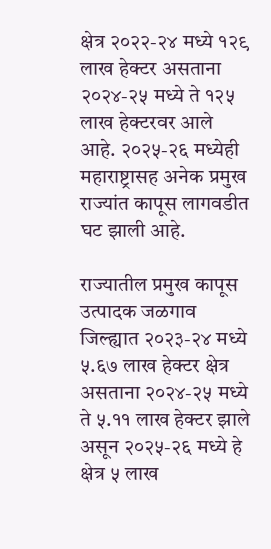क्षेत्र २०२२-२४ मध्ये १२९ लाख हेक्टर असताना २०२४-२५ मध्ये ते १२५ लाख हेक्टरवर आले आहे. २०२५-२६ मध्येही महाराष्ट्रासह अनेक प्रमुख राज्यांत कापूस लागवडीत घट झाली आहे.

राज्यातील प्रमुख कापूस उत्पादक जळगाव जिल्ह्यात २०२३-२४ मध्ये ५.६७ लाख हेक्टर क्षेत्र असताना २०२४-२५ मध्ये ते ५.११ लाख हेक्टर झाले असून २०२५-२६ मध्ये हे क्षेत्र ५ लाख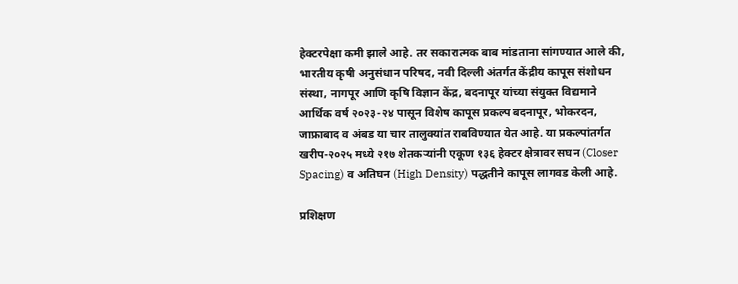हेक्टरपेक्षा कमी झाले आहे. तर सकारात्मक बाब मांडताना सांगण्यात आले की, भारतीय कृषी अनुसंधान परिषद, नवी दिल्ली अंतर्गत केंद्रीय कापूस संशोधन संस्था, नागपूर आणि कृषि विज्ञान केंद्र, बदनापूर यांच्या संयुक्त विद्यमाने आर्थिक वर्ष २०२३-२४ पासून विशेष कापूस प्रकल्प बदनापूर, भोकरदन, जाफ्राबाद व अंबड या चार तालुक्यांत राबविण्यात येत आहे. या प्रकल्पांतर्गत खरीप-२०२५ मध्ये २१७ शेतकऱ्यांनी एकूण १३६ हेक्टर क्षेत्रावर सघन (Closer Spacing) व अतिघन (High Density) पद्धतीने कापूस लागवड केली आहे.

प्रशिक्षण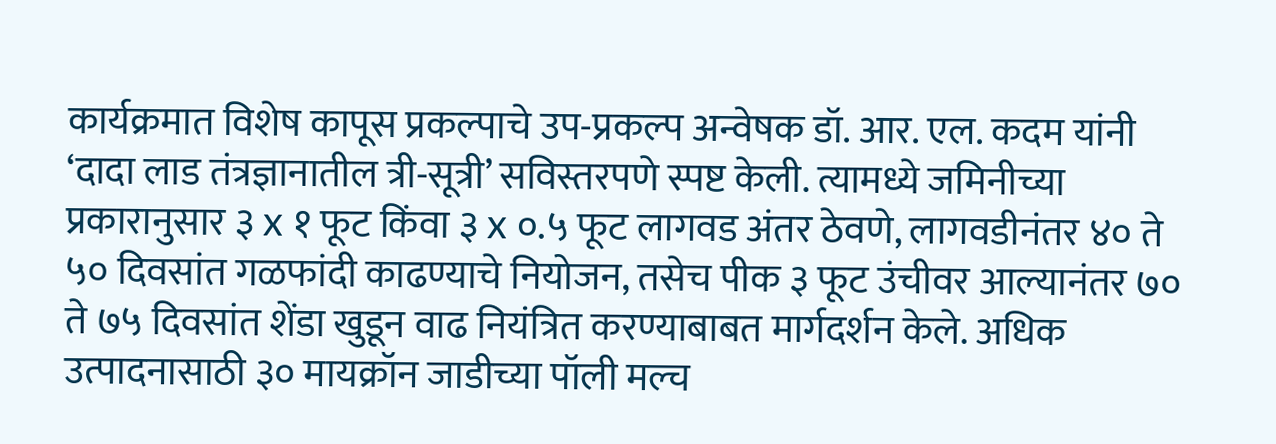कार्यक्रमात विशेष कापूस प्रकल्पाचे उप-प्रकल्प अन्वेषक डॉ. आर. एल. कदम यांनी ‘दादा लाड तंत्रज्ञानातील त्री-सूत्री’ सविस्तरपणे स्पष्ट केली. त्यामध्ये जमिनीच्या प्रकारानुसार ३ x १ फूट किंवा ३ x ०.५ फूट लागवड अंतर ठेवणे, लागवडीनंतर ४० ते ५० दिवसांत गळफांदी काढण्याचे नियोजन, तसेच पीक ३ फूट उंचीवर आल्यानंतर ७० ते ७५ दिवसांत शेंडा खुडून वाढ नियंत्रित करण्याबाबत मार्गदर्शन केले. अधिक उत्पादनासाठी ३० मायक्रॉन जाडीच्या पॉली मल्च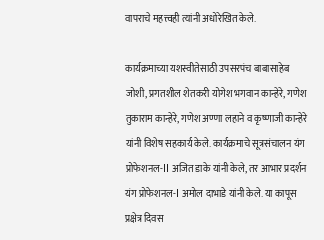वापराचे महत्त्वही त्यांनी अधोरेखित केले.

कार्यक्रमाच्या यशस्वीतेसाठी उपसरपंच बाबासाहेब जोशी, प्रगतशील शेतकरी योगेश भगवान कान्हेरे, गणेश तुकाराम कान्हेरे, गणेश अण्णा लहाने व कृष्णाजी कान्हेरे यांनी विशेष सहकार्य केले. कार्यक्रमाचे सूत्रसंचालन यंग प्रोफेशनल-II अजित डाके यांनी केले, तर आभार प्रदर्शन यंग प्रोफेशनल-I अमोल दाभाडे यांनी केले. या कापूस प्रक्षेत्र दिवस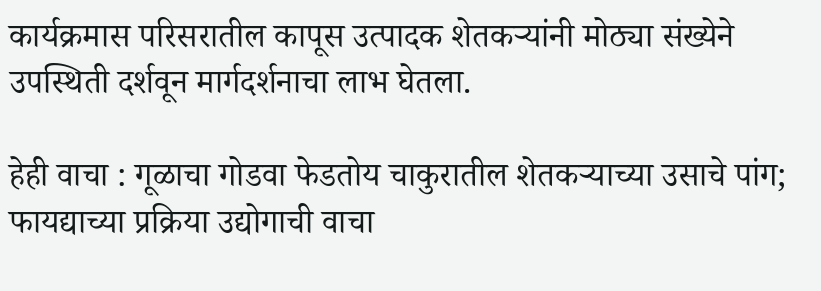कार्यक्रमास परिसरातील कापूस उत्पादक शेतकऱ्यांनी मोठ्या संख्येने उपस्थिती दर्शवून मार्गदर्शनाचा लाभ घेतला.

हेही वाचा : गूळाचा गोडवा फेडतोय चाकुरातील शेतकऱ्याच्या उसाचे पांग; फायद्याच्या प्रक्रिया उद्योगाची वाचा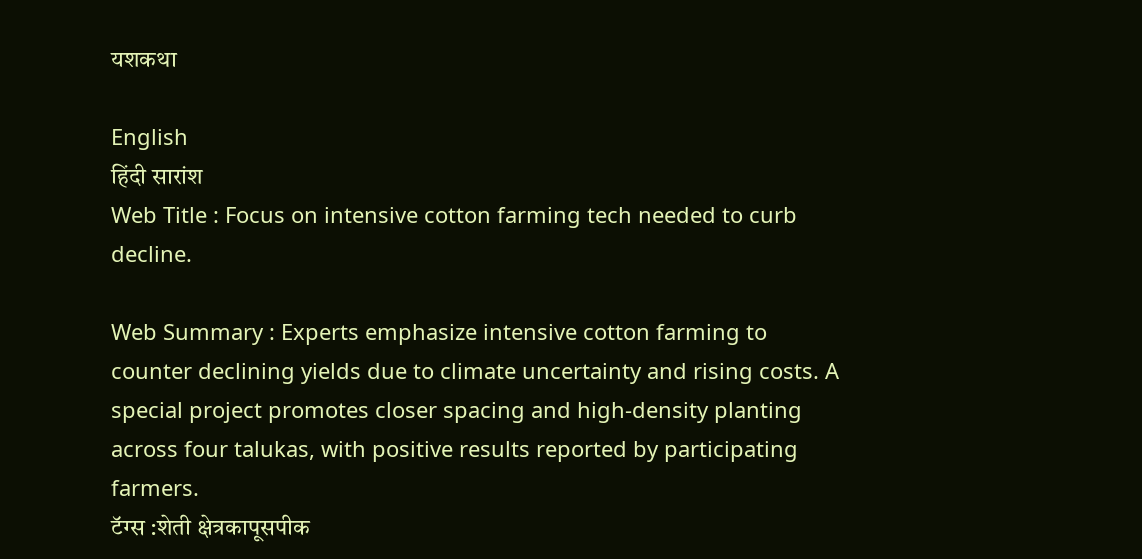यशकथा

English
हिंदी सारांश
Web Title : Focus on intensive cotton farming tech needed to curb decline.

Web Summary : Experts emphasize intensive cotton farming to counter declining yields due to climate uncertainty and rising costs. A special project promotes closer spacing and high-density planting across four talukas, with positive results reported by participating farmers.
टॅग्स :शेती क्षेत्रकापूसपीक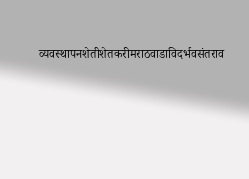व्यवस्थापनशेतीशेतकरीमराठवाडाविदर्भवसंतराव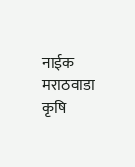नाईक मराठवाडा कृषि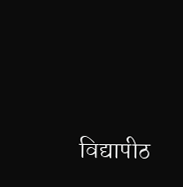विद्यापीठ